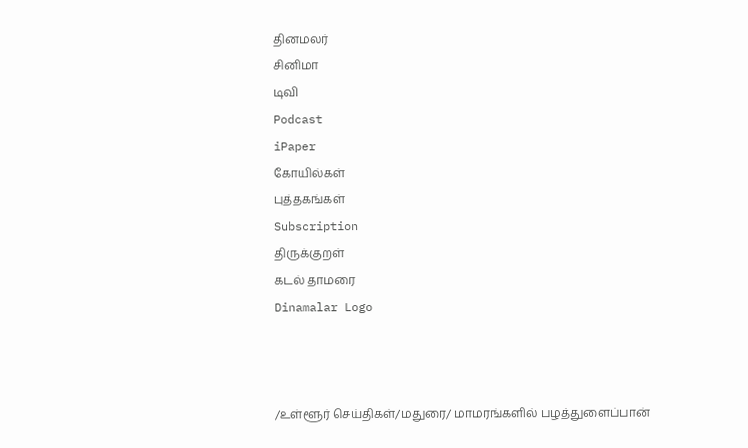தினமலர்
சினிமா
டிவி
Podcast
iPaper
கோயில்கள்
புத்தகங்கள்
Subscription
திருக்குறள்
கடல் தாமரை
Dinamalar Logo



/உள்ளூர் செய்திகள்/மதுரை/ மாமரங்களில் பழத்துளைப்பான்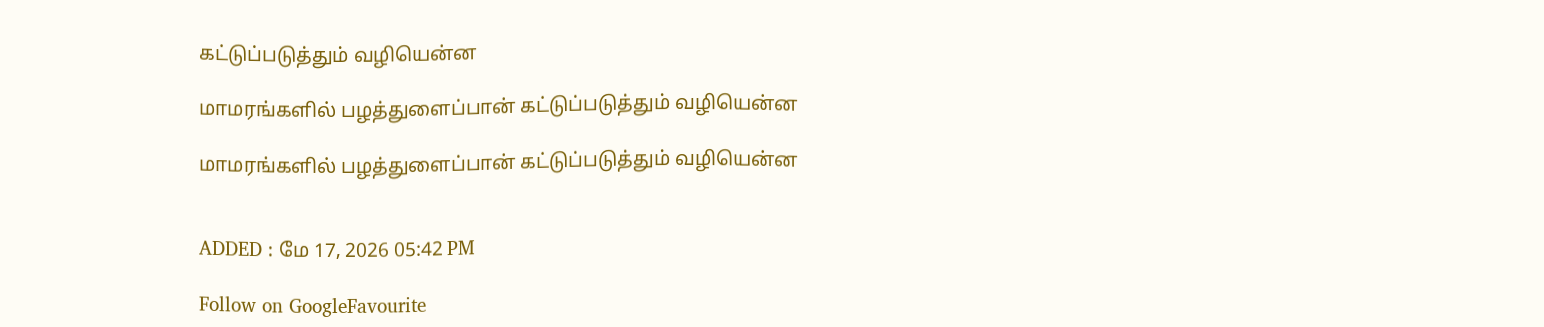கட்டுப்படுத்தும் வழியென்ன

மாமரங்களில் பழத்துளைப்பான் கட்டுப்படுத்தும் வழியென்ன

மாமரங்களில் பழத்துளைப்பான் கட்டுப்படுத்தும் வழியென்ன


ADDED : மே 17, 2026 05:42 PM

Follow on GoogleFavourite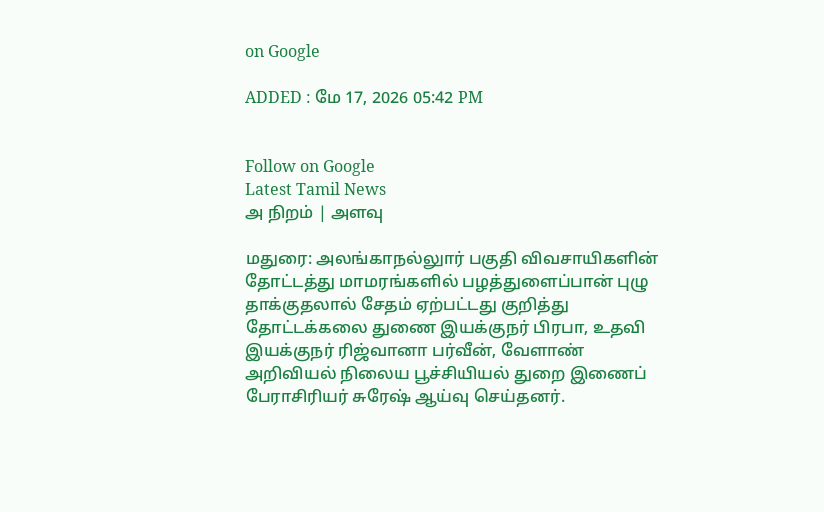on Google

ADDED : மே 17, 2026 05:42 PM


Follow on Google
Latest Tamil News
அ நிறம் | அளவு

மதுரை: அலங்காநல்லுார் பகுதி விவசாயிகளின் தோட்டத்து மாமரங்களில் பழத்துளைப்பான் புழு தாக்குதலால் சேதம் ஏற்பட்டது குறித்து தோட்டக்கலை துணை இயக்குநர் பிரபா, உதவி இயக்குநர் ரிஜ்வானா பர்வீன், வேளாண் அறிவியல் நிலைய பூச்சியியல் துறை இணைப் பேராசிரியர் சுரேஷ் ஆய்வு செய்தனர்.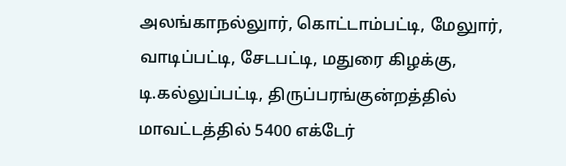அலங்காநல்லுார், கொட்டாம்பட்டி, மேலுார், வாடிப்பட்டி, சேடபட்டி, மதுரை கிழக்கு, டி.கல்லுப்பட்டி, திருப்பரங்குன்றத்தில் மாவட்டத்தில் 5400 எக்டேர்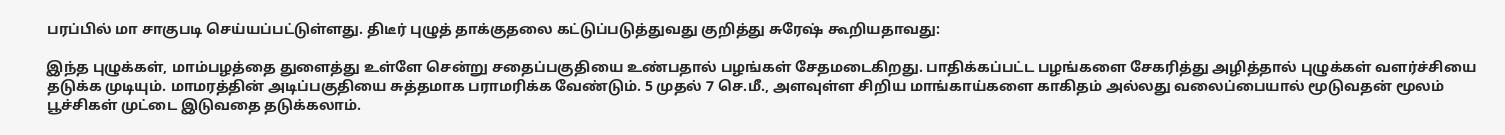பரப்பில் மா சாகுபடி செய்யப்பட்டுள்ளது. திடீர் புழுத் தாக்குதலை கட்டுப்படுத்துவது குறித்து சுரேஷ் கூறியதாவது:

இந்த புழுக்கள், மாம்பழத்தை துளைத்து உள்ளே சென்று சதைப்பகுதியை உண்பதால் பழங்கள் சேதமடைகிறது. பாதிக்கப்பட்ட பழங்களை சேகரித்து அழித்தால் புழுக்கள் வளர்ச்சியை தடுக்க முடியும். மாமரத்தின் அடிப்பகுதியை சுத்தமாக பராமரிக்க வேண்டும். 5 முதல் 7 செ.மீ., அளவுள்ள சிறிய மாங்காய்களை காகிதம் அல்லது வலைப்பையால் மூடுவதன் மூலம் பூச்சிகள் முட்டை இடுவதை தடுக்கலாம்.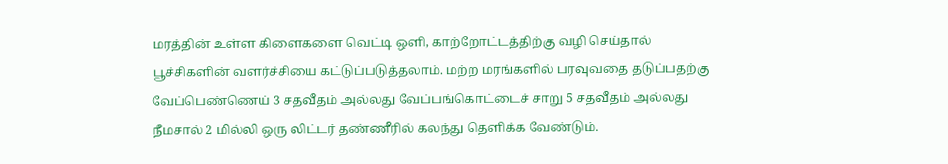மரத்தின் உள்ள கிளைகளை வெட்டி ஒளி, காற்றோட்டத்திற்கு வழி செய்தால் பூச்சிகளின் வளர்ச்சியை கட்டுப்படுத்தலாம். மற்ற மரங்களில் பரவுவதை தடுப்பதற்கு வேப்பெண்ணெய் 3 சதவீதம் அல்லது வேப்பங்கொட்டைச் சாறு 5 சதவீதம் அல்லது நீமசால் 2 மில்லி ஒரு லிட்டர் தண்ணீரில் கலந்து தெளிக்க வேண்டும்.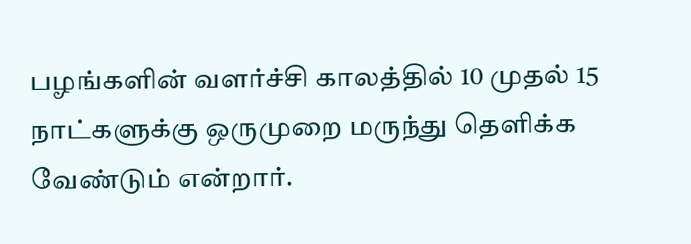பழங்களின் வளர்ச்சி காலத்தில் 10 முதல் 15 நாட்களுக்கு ஒருமுறை மருந்து தெளிக்க வேண்டும் என்றார்.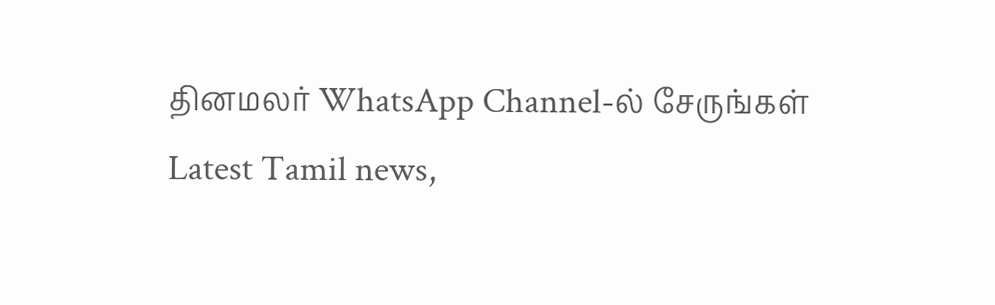தினமலர் WhatsApp Channel-ல் சேருங்கள்
Latest Tamil news,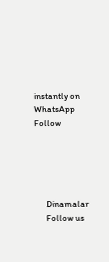instantly on WhatsApp
Follow





      Dinamalar
      Follow us